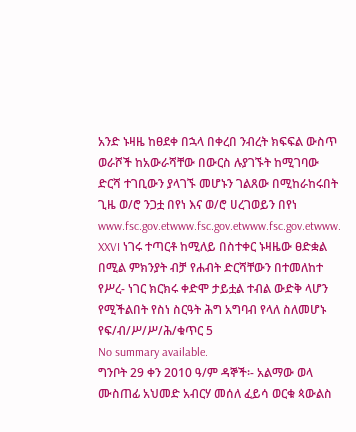አንድ ኑዛዜ ከፀደቀ በኋላ በቀረበ ንብረት ክፍፍል ውስጥ ወራሾች ከአውራሻቸው በውርስ ሉያገኙት ከሚገባው ድርሻ ተገቢውን ያላገኙ መሆኑን ገልጸው በሚከራከሩበት ጊዜ ወ/ሮ ንጋቷ በየነ እና ወ/ሮ ሀረገወይን በየነ www.fsc.gov.etwww.fsc.gov.etwww.fsc.gov.etwww. XXVI ነገሩ ተጣርቶ ከሚለይ በስተቀር ኑዛዜው ፀድቋል በሚል ምክንያት ብቻ የሐብት ድርሻቸውን በተመለከተ የሥረ- ነገር ክርክሩ ቀድሞ ታይቷል ተብል ውድቅ ላሆን የሚችልበት የስነ ስርዓት ሕግ አግባብ የላለ ስለመሆኑ የፍ/ብ/ሥ/ሥ/ሕ/ቁጥር 5
No summary available.
ግንቦት 29 ቀን 2010 ዓ/ም ዳኞች፡- አልማው ወላ ሙስጠፊ አህመድ አብርሃ መሰለ ፈይሳ ወርቁ ጳውልስ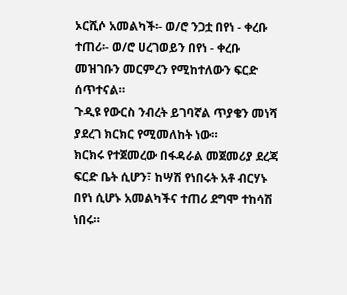ኦርሺሶ አመልካች፡- ወ/ሮ ንጋቷ በየነ - ቀረቡ ተጠሪ፡- ወ/ሮ ሀረገወይን በየነ - ቀረቡ መዝገቡን መርምረን የሚከተለውን ፍርድ ሰጥተናል።
ጉዲዩ የውርስ ንብረት ይገባኛል ጥያቄን መነሻ ያደረገ ክርክር የሚመለከት ነው።
ክርክሩ የተጀመረው በፋዳራል መጀመሪያ ደረጃ ፍርድ ቤት ሲሆን፣ ከሣሽ የነበሩት አቶ ብርሃኑ በየነ ሲሆኑ አመልካችና ተጠሪ ደግሞ ተከሳሽ ነበሩ።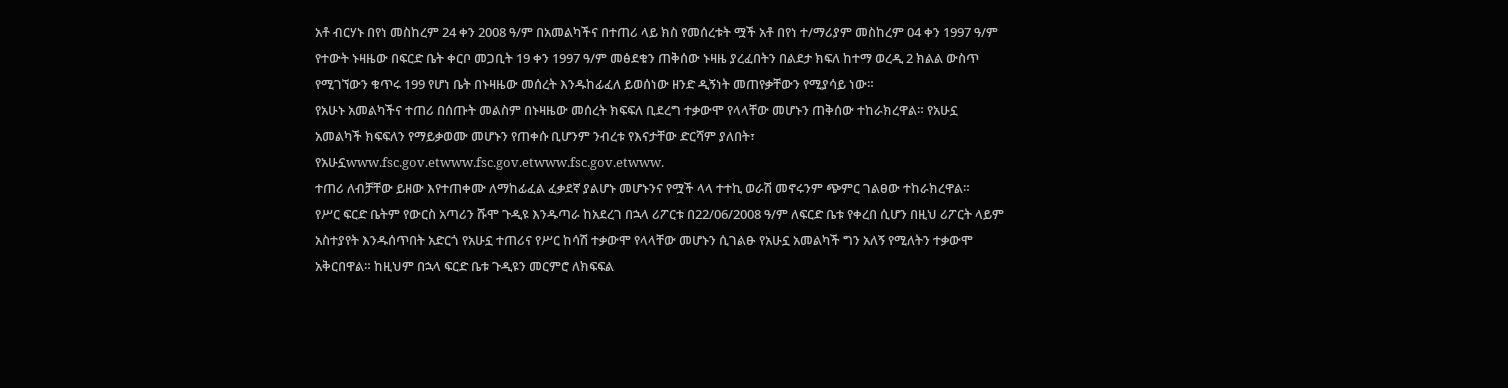አቶ ብርሃኑ በየነ መስከረም 24 ቀን 2008 ዓ/ም በአመልካችና በተጠሪ ላይ ክስ የመሰረቱት ሟች አቶ በየነ ተ/ማሪያም መስከረም 04 ቀን 1997 ዓ/ም የተውት ኑዛዜው በፍርድ ቤት ቀርቦ መጋቢት 19 ቀን 1997 ዓ/ም መፅደቁን ጠቅሰው ኑዛዜ ያረፈበትን በልደታ ክፍለ ከተማ ወረዲ 2 ክልል ውስጥ የሚገኘውን ቁጥሩ 199 የሆነ ቤት በኑዛዜው መሰረት እንዱከፊፈለ ይወሰነው ዘንድ ዲኝነት መጠየቃቸውን የሚያሳይ ነው።
የአሁኑ አመልካችና ተጠሪ በሰጡት መልስም በኑዛዜው መሰረት ክፍፍለ ቢደረግ ተቃውሞ የላላቸው መሆኑን ጠቅሰው ተከራክረዋል። የአሁኗ አመልካች ክፍፍለን የማይቃወሙ መሆኑን የጠቀሱ ቢሆንም ንብረቱ የእናታቸው ድርሻም ያለበት፣ የአሁኗwww.fsc.gov.etwww.fsc.gov.etwww.fsc.gov.etwww.
ተጠሪ ለብቻቸው ይዘው እየተጠቀሙ ለማከፊፈል ፈቃደኛ ያልሆኑ መሆኑንና የሟች ላላ ተተኪ ወራሽ መኖሩንም ጭምር ገልፀው ተከራክረዋል።
የሥር ፍርድ ቤትም የውርስ አጣሪን ሹሞ ጉዲዩ እንዱጣራ ከአደረገ በኋላ ሪፖርቱ በ22/06/2008 ዓ/ም ለፍርድ ቤቱ የቀረበ ሲሆን በዚህ ሪፖርት ላይም አስተያየት እንዱሰጥበት አድርጎ የአሁኗ ተጠሪና የሥር ከሳሽ ተቃውሞ የላላቸው መሆኑን ሲገልፁ የአሁኗ አመልካች ግን አለኝ የሚለትን ተቃውሞ አቅርበዋል። ከዚህም በኋላ ፍርድ ቤቱ ጉዲዩን መርምሮ ለክፍፍል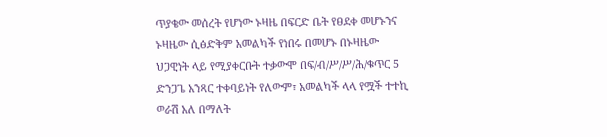ጥያቄው መሰረት የሆነው ኑዛዜ በፍርድ ቤት የፀደቀ መሆኑንና ኑዛዜው ሲፅድቅም አመልካች የነበሩ በመሆኑ በኑዛዜው ህጋዊነት ላይ የሚያቀርቡት ተቃውሞ በፍ/ብ/ሥ/ሥ/ሕ/ቁጥር 5 ድንጋጌ አንጻር ተቀባይነት የለውም፣ አመልካች ላላ የሟች ተተኪ ወራሽ አለ በማለት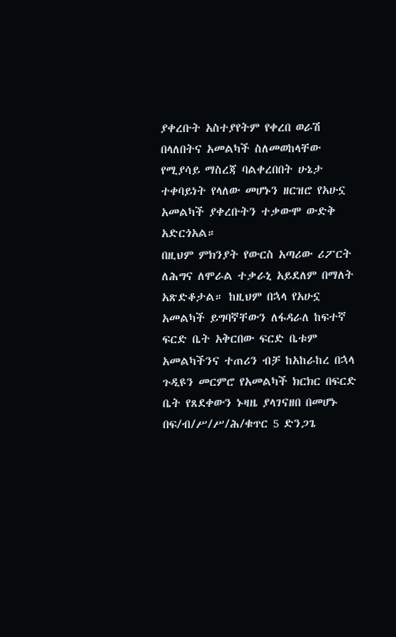ያቀረቡት አስተያየትም የቀረበ ወራሽ በላለበትና አመልካች ስለመወከላቸው የሚያሳይ ማስረጃ ባልቀረበበት ሁኔታ ተቀባይነት የላለው መሆኑን ዘርዝሮ የአሁኗ አመልካች ያቀረቡትን ተቃውሞ ውድቅ አድርጎአል።
በዚህም ምክንያት የውርስ አጣሪው ሪፖርት ለሕግና ለሞራል ተቃራኒ አይደለም በማለት አጽድቆታል። ከዚህም በኋላ የአሁኗ አመልካች ይግባኛቸውን ለፋዳራለ ከፍተኛ ፍርድ ቤት አቅርበው ፍርድ ቤቱም አመልካችንና ተጠሪን ብቻ ከአከራከረ በኋላ ጉዲዩን መርምሮ የአመልካች ክርክር በፍርድ ቤት የጸደቀውን ኑዛዜ ያላገናዘበ በመሆኑ በፍ/ብ/ሥ/ሥ/ሕ/ቁጥር 5 ድንጋጌ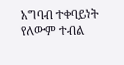አግባብ ተቀባይነት የለውም ተብል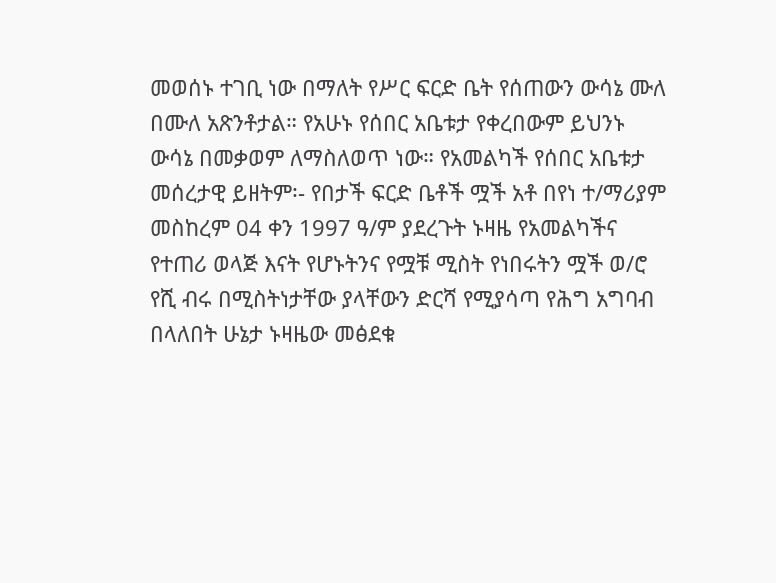መወሰኑ ተገቢ ነው በማለት የሥር ፍርድ ቤት የሰጠውን ውሳኔ ሙለ በሙለ አጽንቶታል። የአሁኑ የሰበር አቤቱታ የቀረበውም ይህንኑ ውሳኔ በመቃወም ለማስለወጥ ነው። የአመልካች የሰበር አቤቱታ መሰረታዊ ይዘትም፡- የበታች ፍርድ ቤቶች ሟች አቶ በየነ ተ/ማሪያም መስከረም 04 ቀን 1997 ዓ/ም ያደረጉት ኑዛዜ የአመልካችና የተጠሪ ወላጅ እናት የሆኑትንና የሟቹ ሚስት የነበሩትን ሟች ወ/ሮ የሺ ብሩ በሚስትነታቸው ያላቸውን ድርሻ የሚያሳጣ የሕግ አግባብ በላለበት ሁኔታ ኑዛዜው መፅደቁ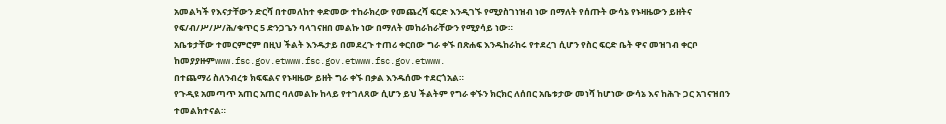አመልካች የእናታቸውን ድርሻ በተመለከተ ቀድመው ተከራክረው የመጨረሻ ፍርድ እንዲገኙ የሚያስገነዝብ ነው በማለት የሰጡት ውሳኔ የኑዛዜውን ይዘትና የፍ/ብ/ሥ/ሥ/ሕ/ቁጥር 5 ድንጋጌን ባላገናዘበ መልኩ ነው በማለት መከራከራቸውን የሚያሳይ ነው።
አቤቱታቸው ተመርምሮም በዚህ ችልት እንዱታይ በመደረጉ ተጠሪ ቀርበው ግራ ቀኙ በጽሐፍ እንዱከራከሩ የተደረገ ሲሆን የስር ፍርድ ቤት ዋና መዝገብ ቀርቦ ከመያያዙምwww.fsc.gov.etwww.fsc.gov.etwww.fsc.gov.etwww.
በተጨማሪ ስለንብረቱ ክፍፍልና የኑዛዜው ይዘት ግራ ቀኙ በቃል እንዱሰሙ ተደርጎአል።
የጉዲዩ አመጣጥ አጠር አጠር ባለመልኩ ከላይ የተገለጸው ሲሆን ይህ ችልትም የግራ ቀኙን ክርክር ለሰበር አቤቱታው መነሻ ከሆነው ውሳኔ እና ከሕጉ ጋር አገናዝበን ተመልክተናል።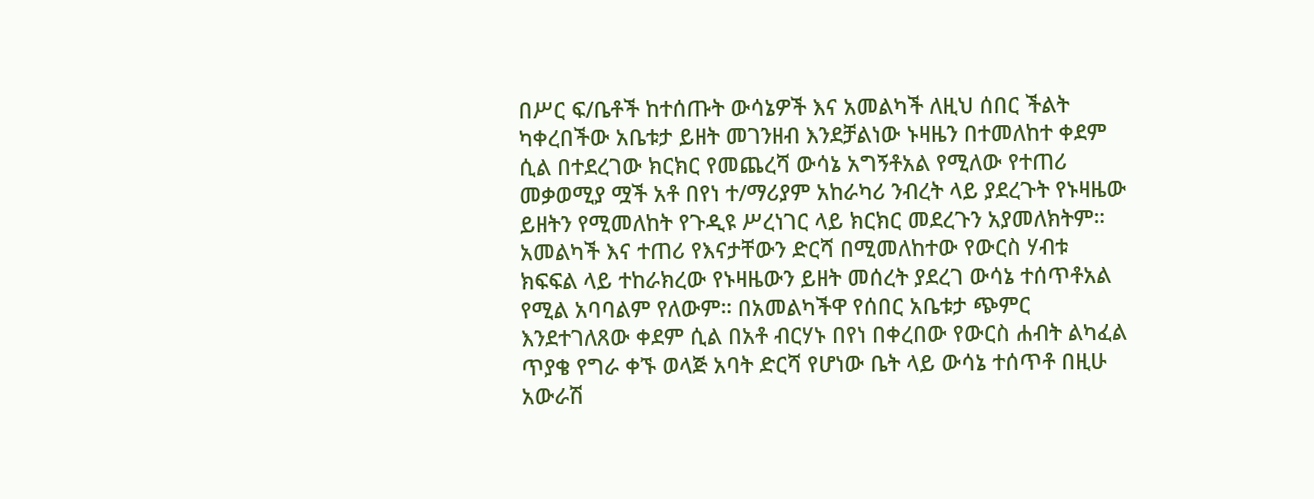በሥር ፍ/ቤቶች ከተሰጡት ውሳኔዎች እና አመልካች ለዚህ ሰበር ችልት ካቀረበችው አቤቱታ ይዘት መገንዘብ እንደቻልነው ኑዛዜን በተመለከተ ቀደም ሲል በተደረገው ክርክር የመጨረሻ ውሳኔ አግኝቶአል የሚለው የተጠሪ መቃወሚያ ሟች አቶ በየነ ተ/ማሪያም አከራካሪ ንብረት ላይ ያደረጉት የኑዛዜው ይዘትን የሚመለከት የጉዲዩ ሥረነገር ላይ ክርክር መደረጉን አያመለክትም። አመልካች እና ተጠሪ የእናታቸውን ድርሻ በሚመለከተው የውርስ ሃብቱ ክፍፍል ላይ ተከራክረው የኑዛዜውን ይዘት መሰረት ያደረገ ውሳኔ ተሰጥቶአል የሚል አባባልም የለውም። በአመልካችዋ የሰበር አቤቱታ ጭምር እንደተገለጸው ቀደም ሲል በአቶ ብርሃኑ በየነ በቀረበው የውርስ ሐብት ልካፈል ጥያቄ የግራ ቀኙ ወላጅ አባት ድርሻ የሆነው ቤት ላይ ውሳኔ ተሰጥቶ በዚሁ አውራሽ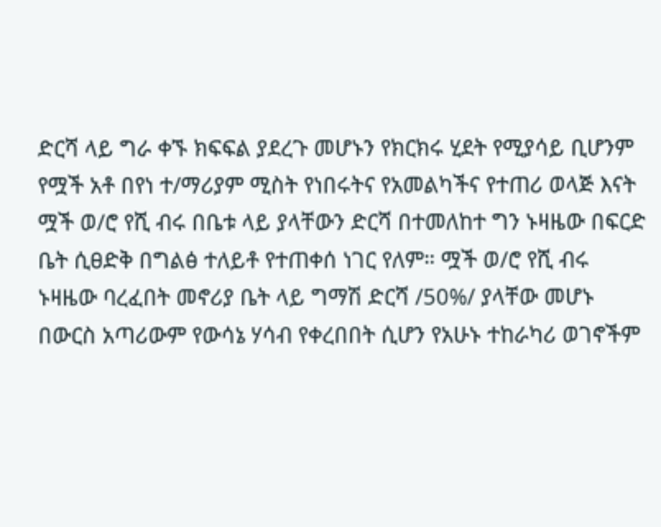ድርሻ ላይ ግራ ቀኙ ክፍፍል ያደረጉ መሆኑን የክርክሩ ሂደት የሚያሳይ ቢሆንም የሟች አቶ በየነ ተ/ማሪያም ሚስት የነበሩትና የአመልካችና የተጠሪ ወላጅ እናት ሟች ወ/ሮ የሺ ብሩ በቤቱ ላይ ያላቸውን ድርሻ በተመለከተ ግን ኑዛዜው በፍርድ ቤት ሲፀድቅ በግልፅ ተለይቶ የተጠቀሰ ነገር የለም። ሟች ወ/ሮ የሺ ብሩ ኑዛዜው ባረፈበት መኖሪያ ቤት ላይ ግማሽ ድርሻ /50%/ ያላቸው መሆኑ በውርስ አጣሪውም የውሳኔ ሃሳብ የቀረበበት ሲሆን የአሁኑ ተከራካሪ ወገኖችም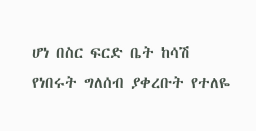ሆነ በስር ፍርድ ቤት ከሳሽ የነበሩት ግለሰብ ያቀረቡት የተለዬ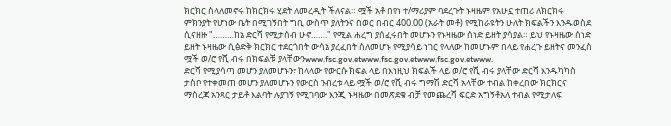ክርክር ስላለመኖሩ ከክርክሩ ሂደት ለመረዲት ችለናል። ሟች አቶ በየነ ተ/ማሪያም ባደረጉት ኑዛዜም የአሁኗ ተጠሪ ለክርክሩ ምክንያት የሆነው ቤት በሚገኝበት ግቢ ውስጥ ያለትንና በወር በብር 400.00 (አራት መቶ) የሚከራዩትን ሁለት ክፍልችን እንዱወስደ ሲናዘዙ "………ከኔ ድርሻ የሚታሰብ ሁኖ……." የሚል ሐረግ ያሰፈሩበት መሆኑን የኑዛዜው ሰነድ ይዘት ያሳያል። ይህ የኑዛዜው ሰነድ ይዘት ኑዛዜው ሲፅድቅ ክርክር ተደርጎበት ውሳኔ ያረፈበት ስለመሆኑ የሚያሳይ ነገር የላለው ከመሆኑም በላይ የሐረጉ ይዘትና መንፈስ ሟች ወ/ሮ የሺ ብሩ በክፍልቹ ያላቸውንwww.fsc.gov.etwww.fsc.gov.etwww.fsc.gov.etwww.
ድርሻ የሚያሳጣ መሆን ያለመሆኑን፣ ከላላው የውርሱ ክፍል ላይ በእነዚህ ክፍልች ላይ ወ/ሮ የሺ ብሩ ያላቸው ድርሻ እንዱካካስ ታስቦ የተቀመጠ መሆን ያለመሆኑን የውርስ ንብረቱ ላይ ሟች ወ/ሮ የሺ ብሩ ግማሽ ድርሻ አላቸው ተብል ከቀረበው ክርክርና ማስረጃ አንጻር ታይቶ እልባት ሉያገኝ የሚገባው እንጂ ኑዛዜው በመጽደቁ ብቻ የመጨረሻ ፍርድ አግኝቶአለ ተብል የሚታለፍ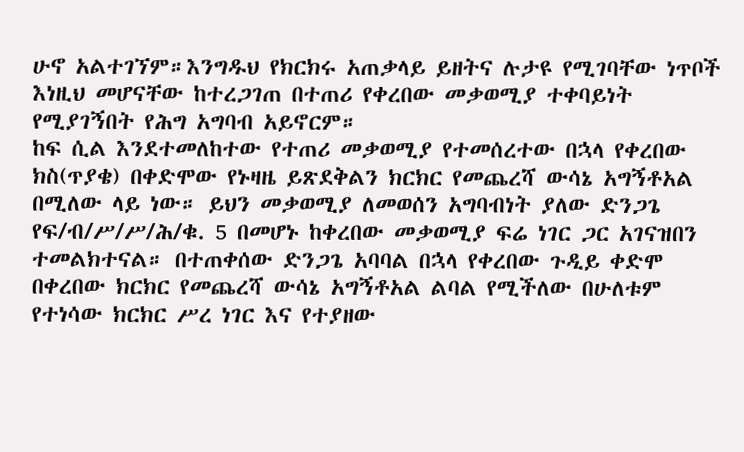ሁኖ አልተገኘም።እንግዱህ የክርክሩ አጠቃላይ ይዘትና ሉታዩ የሚገባቸው ነጥቦች እነዚህ መሆናቸው ከተረጋገጠ በተጠሪ የቀረበው መቃወሚያ ተቀባይነት የሚያገኝበት የሕግ አግባብ አይኖርም።
ከፍ ሲል እንደተመለከተው የተጠሪ መቃወሚያ የተመሰረተው በኋላ የቀረበው ክስ(ጥያቄ) በቀድሞው የኑዛዜ ይጽደቅልን ክርክር የመጨረሻ ውሳኔ አግኝቶአል በሚለው ላይ ነው። ይህን መቃወሚያ ለመወሰን አግባብነት ያለው ድንጋጌ የፍ/ብ/ሥ/ሥ/ሕ/ቁ. 5 በመሆኑ ከቀረበው መቃወሚያ ፍሬ ነገር ጋር አገናዝበን ተመልክተናል። በተጠቀሰው ድንጋጌ አባባል በኋላ የቀረበው ጉዲይ ቀድሞ በቀረበው ክርክር የመጨረሻ ውሳኔ አግኝቶአል ልባል የሚችለው በሁለቱም የተነሳው ክርክር ሥረ ነገር እና የተያዘው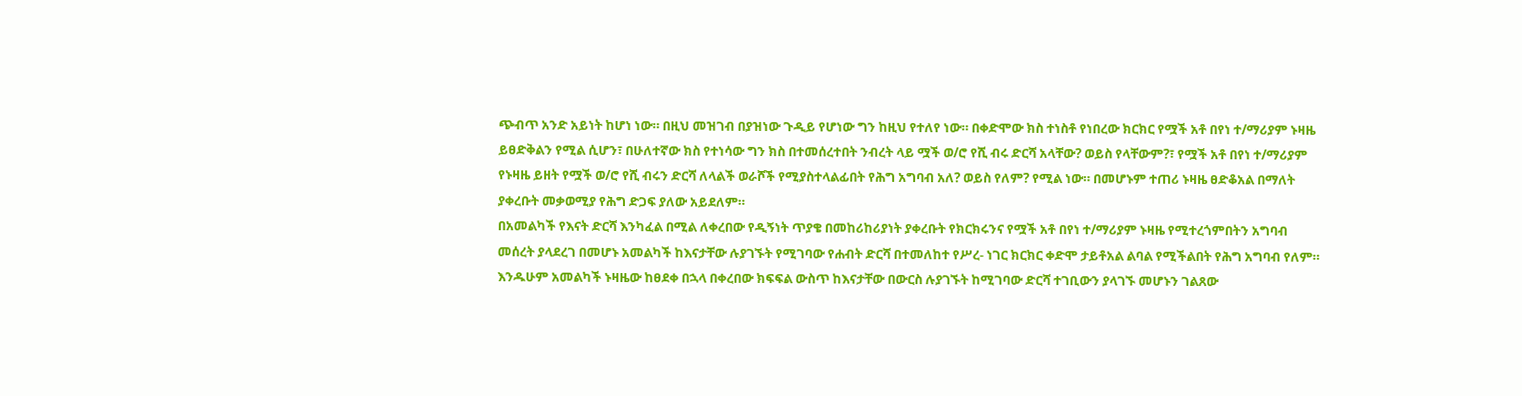ጭብጥ አንድ አይነት ከሆነ ነው። በዚህ መዝገብ በያዝነው ጉዲይ የሆነው ግን ከዚህ የተለየ ነው። በቀድሞው ክስ ተነስቶ የነበረው ክርክር የሟች አቶ በየነ ተ/ማሪያም ኑዛዜ ይፀድቅልን የሚል ሲሆን፣ በሁለተኛው ክስ የተነሳው ግን ክስ በተመሰረተበት ንብረት ላይ ሟች ወ/ሮ የሺ ብሩ ድርሻ አላቸው? ወይስ የላቸውም?፣ የሟች አቶ በየነ ተ/ማሪያም የኑዛዜ ይዘት የሟች ወ/ሮ የሺ ብሩን ድርሻ ለላልች ወራሾች የሚያስተላልፊበት የሕግ አግባብ አለ? ወይስ የለም? የሚል ነው። በመሆኑም ተጠሪ ኑዛዜ ፀድቆአል በማለት ያቀረቡት መቃወሚያ የሕግ ድጋፍ ያለው አይደለም።
በአመልካች የእናት ድርሻ እንካፈል በሚል ለቀረበው የዲኝነት ጥያቄ በመከሪከሪያነት ያቀረቡት የክርክሩንና የሟች አቶ በየነ ተ/ማሪያም ኑዛዜ የሚተረጎምበትን አግባብ መሰረት ያላደረገ በመሆኑ አመልካች ከእናታቸው ሉያገኙት የሚገባው የሐብት ድርሻ በተመለከተ የሥረ- ነገር ክርክር ቀድሞ ታይቶአል ልባል የሚችልበት የሕግ አግባብ የለም። እንዱሁም አመልካች ኑዛዜው ከፀደቀ በኋላ በቀረበው ክፍፍል ውስጥ ከእናታቸው በውርስ ሉያገኙት ከሚገባው ድርሻ ተገቢውን ያላገኙ መሆኑን ገልጸው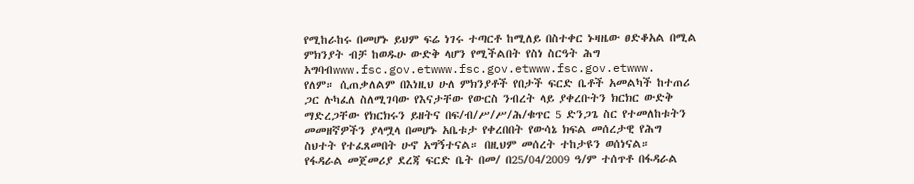የሚከራከሩ በመሆኑ ይህም ፍሬ ነገሩ ተጣርቶ ከሚለይ በስተቀር ኑዛዜው ፀድቆአል በሚል ምክንያት ብቻ ከወዱሁ ውድቅ ላሆን የሚችልበት የስነ ስርዓት ሕግ አግባብwww.fsc.gov.etwww.fsc.gov.etwww.fsc.gov.etwww.
የለም። ሲጠቃለልም በእነዚህ ሁለ ምክንያቶች የበታች ፍርድ ቤቶች አመልካች ከተጠሪ ጋር ሉካፈለ ስለሚገባው የእናታቸው የውርስ ንብረት ላይ ያቀረቡትን ክርክር ውድቅ ማድረጋቸው የክርክሩን ይዘትና በፍ/ብ/ሥ/ሥ/ሕ/ቁጥር 5 ድንጋጌ ስር የተመለከቱትን መመዘኛዎችን ያላሟላ በመሆኑ አቤቱታ የቀረበበት የውሳኔ ክፍል መሰረታዊ የሕግ ስህተት የተፈጸመበት ሁኖ አግኝተናል። በዚህም መሰረት ተከታዩን ወሰነናል።
የፋዳራል መጀመሪያ ደረጃ ፍርድ ቤት በመ/ በ25/04/2009 ዓ/ም ተሰጥቶ በፋዳራል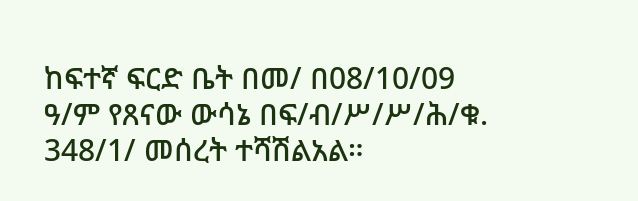ከፍተኛ ፍርድ ቤት በመ/ በ08/10/09 ዓ/ም የጸናው ውሳኔ በፍ/ብ/ሥ/ሥ/ሕ/ቁ. 348/1/ መሰረት ተሻሽልአል።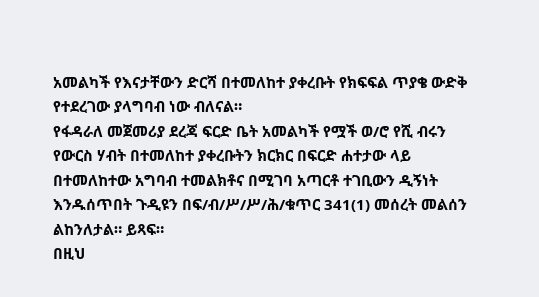አመልካች የእናታቸውን ድርሻ በተመለከተ ያቀረቡት የክፍፍል ጥያቄ ውድቅ የተደረገው ያላግባብ ነው ብለናል።
የፋዳራለ መጀመሪያ ደረጃ ፍርድ ቤት አመልካች የሟች ወ/ሮ የሺ ብሩን የውርስ ሃብት በተመለከተ ያቀረቡትን ክርክር በፍርድ ሐተታው ላይ በተመለከተው አግባብ ተመልክቶና በሚገባ አጣርቶ ተገቢውን ዲኝነት እንዱሰጥበት ጉዲዩን በፍ/ብ/ሥ/ሥ/ሕ/ቁጥር 341(1) መሰረት መልሰን ልከንለታል። ይጻፍ።
በዚህ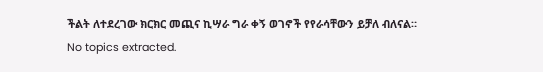ችልት ለተደረገው ክርክር መጪና ኪሣራ ግራ ቀኝ ወገኖች የየራሳቸውን ይቻለ ብለናል።
No topics extracted.